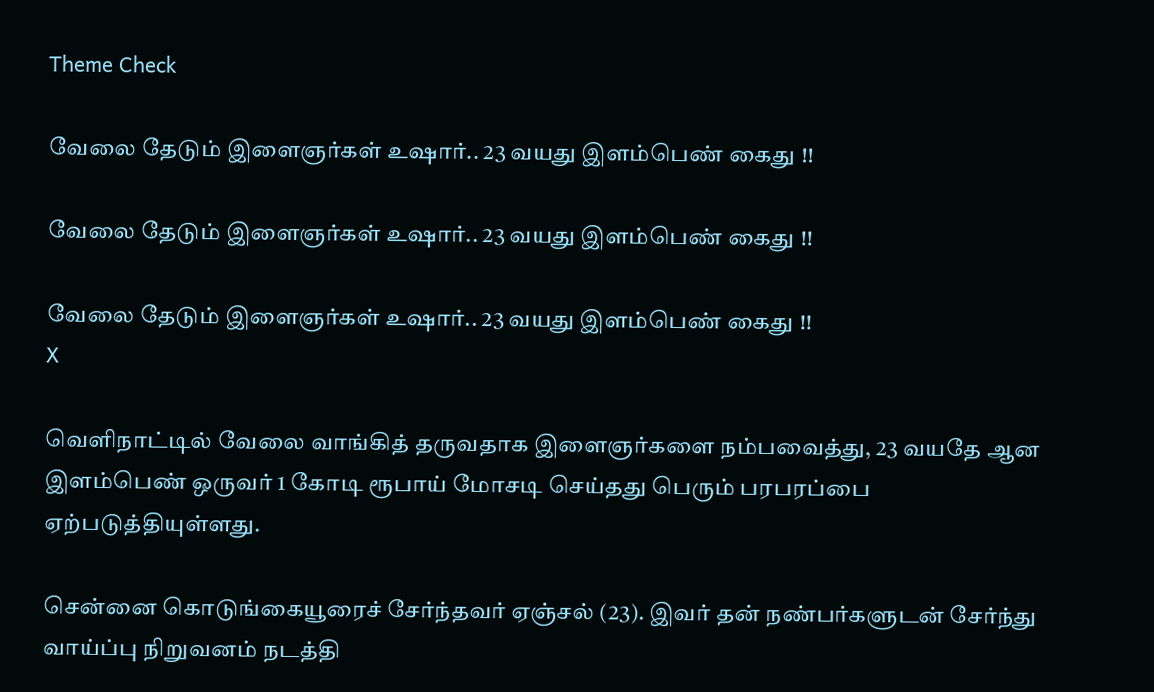Theme Check

வேலை தேடும் இளைஞர்கள் உஷார்.. 23 வயது இளம்பெண் கைது !!

வேலை தேடும் இளைஞர்கள் உஷார்.. 23 வயது இளம்பெண் கைது !!

வேலை தேடும் இளைஞர்கள் உஷார்.. 23 வயது இளம்பெண் கைது !!
X

வெளிநாட்டில் வேலை வாங்கித் தருவதாக இளைஞர்களை நம்பவைத்து, 23 வயதே ஆன இளம்பெண் ஒருவர் 1 கோடி ரூபாய் மோசடி செய்தது பெரும் பரபரப்பை ஏற்படுத்தியுள்ளது.

சென்னை கொடுங்கையூரைச் சேர்ந்தவர் ஏஞ்சல் (23). இவர் தன் நண்பர்களுடன் சேர்ந்து வாய்ப்பு நிறுவனம் நடத்தி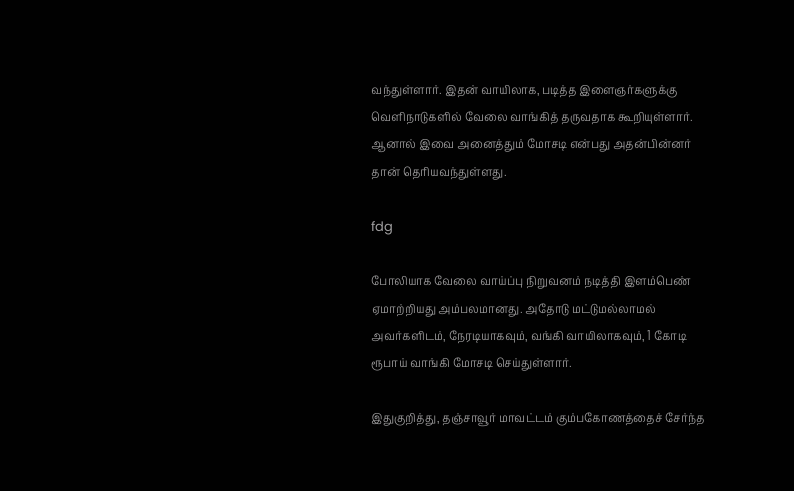வந்துள்ளார். இதன் வாயிலாக, படித்த இளைஞர்களுக்கு வெளிநாடுகளில் வேலை வாங்கித் தருவதாக கூறியுள்ளார். ஆனால் இவை அனைத்தும் மோசடி என்பது அதன்பின்னர் தான் தெரியவந்துள்ளது.

fdg

போலியாக வேலை வாய்ப்பு நிறுவனம் நடித்தி இளம்பெண் ஏமாற்றியது அம்பலமானது. அதோடு மட்டுமல்லாமல் அவர்களிடம், நேரடியாகவும், வங்கி வாயிலாகவும், 1 கோடி ரூபாய் வாங்கி மோசடி செய்துள்ளார்.

இதுகுறித்து, தஞ்சாவூர் மாவட்டம் கும்பகோணத்தைச் சேர்ந்த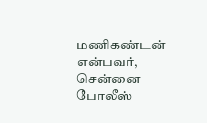மணிகண்டன் என்பவர், சென்னை போலீஸ்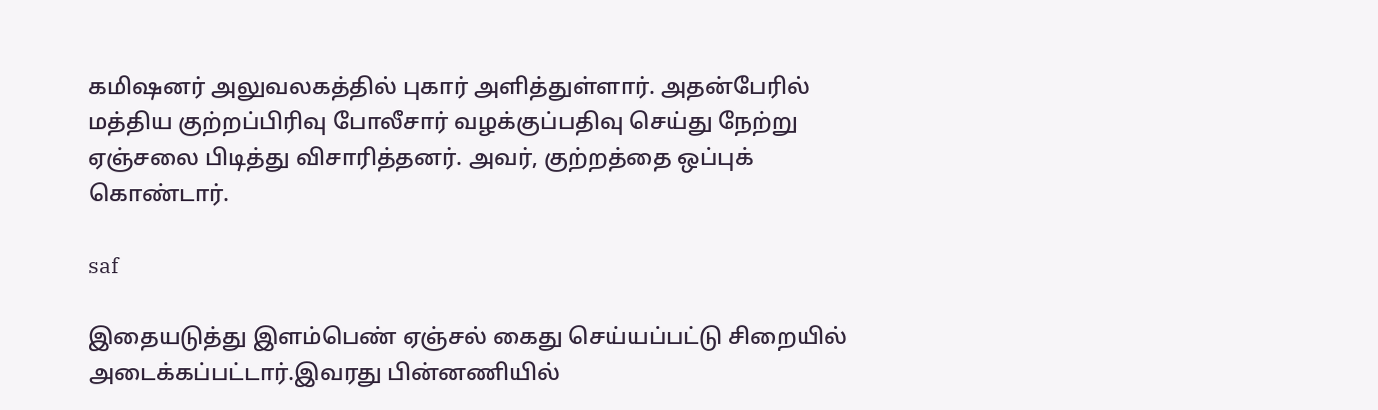கமிஷனர் அலுவலகத்தில் புகார் அளித்துள்ளார். அதன்பேரில் மத்திய குற்றப்பிரிவு போலீசார் வழக்குப்பதிவு செய்து நேற்று ஏஞ்சலை பிடித்து விசாரித்தனர். அவர், குற்றத்தை ஒப்புக் கொண்டார்.

saf

இதையடுத்து இளம்பெண் ஏஞ்சல் கைது செய்யப்பட்டு சிறையில் அடைக்கப்பட்டார்.இவரது பின்னணியில்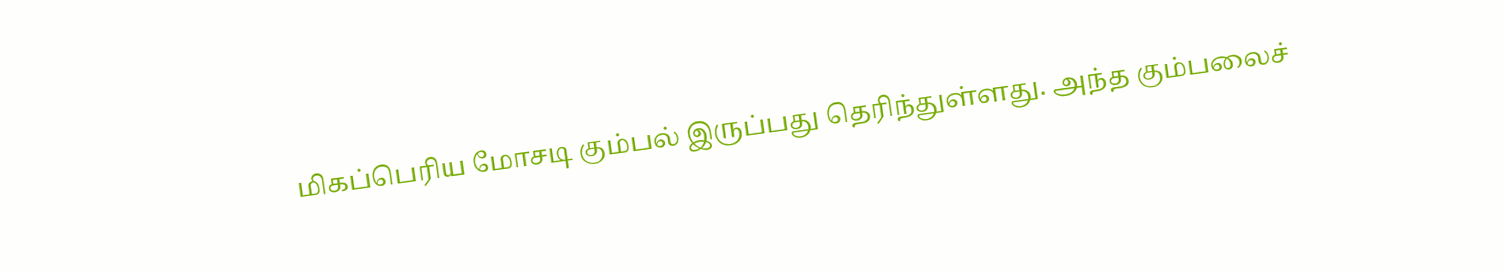மிகப்பெரிய மோசடி கும்பல் இருப்பது தெரிந்துள்ளது. அந்த கும்பலைச்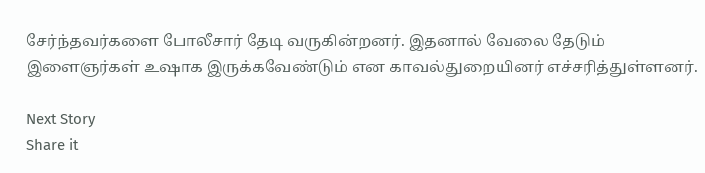சேர்ந்தவர்களை போலீசார் தேடி வருகின்றனர். இதனால் வேலை தேடும் இளைஞர்கள் உஷாக இருக்கவேண்டும் என காவல்துறையினர் எச்சரித்துள்ளனர்.

Next Story
Share it